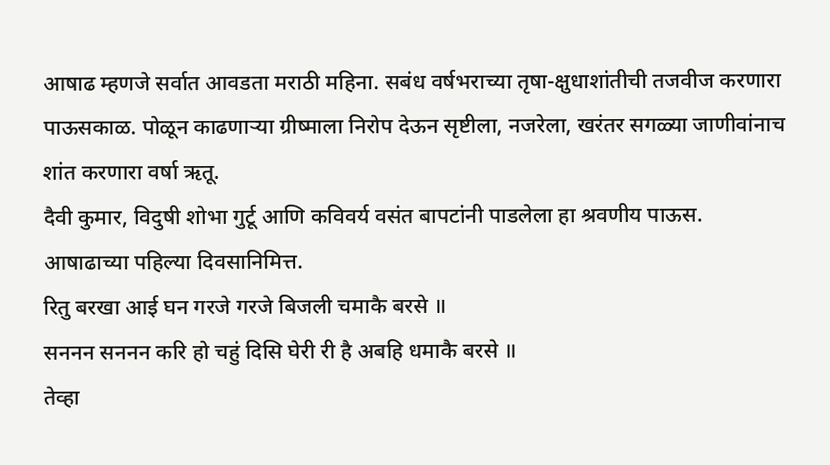आषाढ म्हणजे सर्वात आवडता मराठी महिना. सबंध वर्षभराच्या तृषा-क्षुधाशांतीची तजवीज करणारा पाऊसकाळ. पोळून काढणाऱ्या ग्रीष्माला निरोप देऊन सृष्टीला, नजरेला, खरंतर सगळ्या जाणीवांनाच शांत करणारा वर्षा ऋतू.
दैवी कुमार, विदुषी शोभा गुर्टू आणि कविवर्य वसंत बापटांनी पाडलेला हा श्रवणीय पाऊस.
आषाढाच्या पहिल्या दिवसानिमित्त.
रितु बरखा आई घन गरजे गरजे बिजली चमाकै बरसे ॥
सननन सननन करि हो चहुं दिसि घेरी री है अबहि धमाकै बरसे ॥
तेव्हा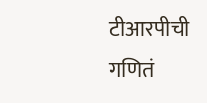टीआरपीची गणितं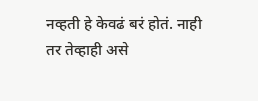नव्हती हे केवढं बरं होतं. नाही तर तेव्हाही असे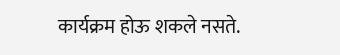कार्यक्रम होऊ शकले नसते.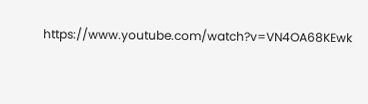https://www.youtube.com/watch?v=VN4OA68KEwk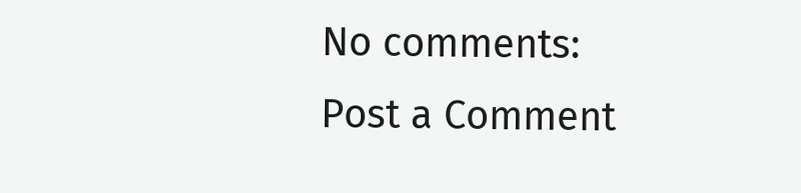No comments:
Post a Comment